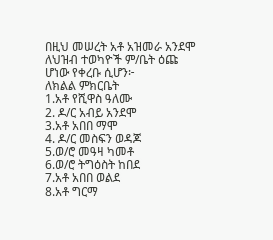በዚህ መሠረት አቶ አዝመራ አንደሞ ለህዝብ ተወካዮች ም/ቤት ዕጩ ሆነው የቀረቡ ሲሆን፦
ለክልል ምክርቤት
1.አቶ የሺዋስ ዓለሙ
2. ዶ/ር አብይ አንደሞ
3.አቶ አበበ ማሞ
4. ዶ/ር መስፍን ወዳጆ
5.ወ/ሮ መዓዛ ካመቶ
6.ወ/ሮ ትግዕስት ከበደ
7.አቶ አበበ ወልደ
8.አቶ ግርማ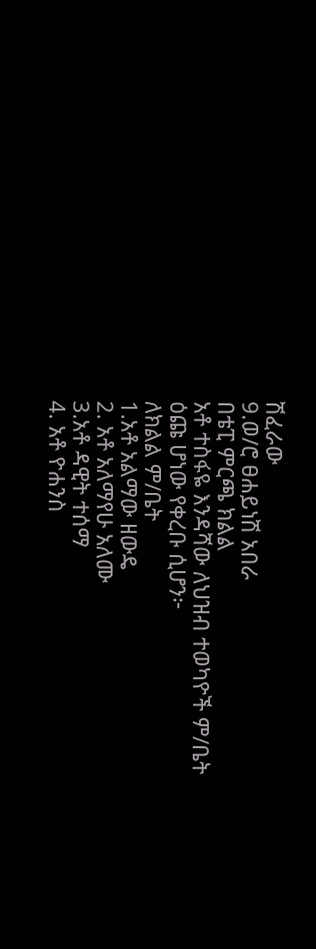ሽፈራው
9.ወ/ሮ ፀሐይነሽ አበራ
በቴፒ ምርጫ ክልል
አቶ ተስፋዬ እንዳሻው ለህዝብ ተወካዮች ም/ቤት ዕጩ ሆነው የቀረቡ ሲሆን፦
ለክልል ም/ቤት
1.አቶ አልማው ዘውዴ
2. አቶ አለማየሁ አለሙ
3.አቶ ዳዊት ተሰማ
4. አቶ ዮሐንስ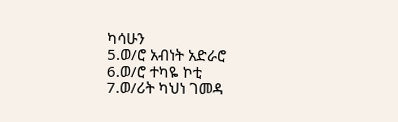ካሳሁን
5.ወ/ሮ አብነት አድራሮ
6.ወ/ሮ ተካዬ ኮቲ
7.ወ/ሪት ካህነ ገመዳ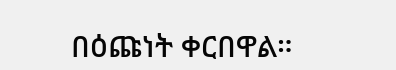በዕጩነት ቀርበዋል።